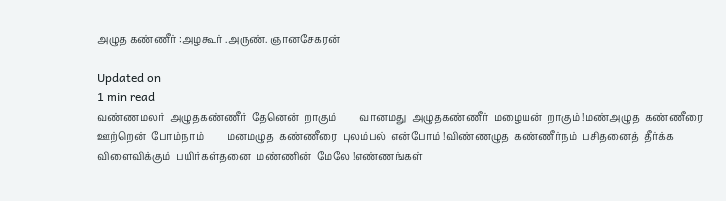அழுத கண்ணீர் :அழகூர் .அருண். ஞானசேகரன்

Updated on
1 min read
வண்ணமலர்  அழுதகண்ணீர்  தேனென்  றாகும்         வானமது  அழுதகண்ணீர்  மழையன்  றாகும் !மண்அழுத  கண்ணீரை  ஊற்றென்  போம்நாம்         மனமழுத  கண்ணீரை  புலம்பல்  என்போம் !விண்ணழுத  கண்ணீர்நம்  பசிதனைத்  தீர்க்க         விளைவிக்கும்  பயிர்கள்தனை  மண்ணின்  மேலே !எண்ணங்கள்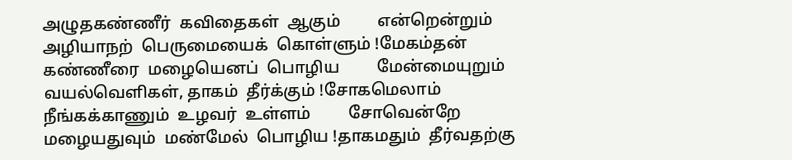அழுதகண்ணீர்  கவிதைகள்  ஆகும்         என்றென்றும்  அழியாநற்  பெருமையைக்  கொள்ளும் !மேகம்தன்  கண்ணீரை  மழையெனப்  பொழிய         மேன்மையுறும்  வயல்வெளிகள், தாகம்  தீர்க்கும் !சோகமெலாம்  நீங்கக்காணும்  உழவர்  உள்ளம்         சோவென்றே  மழையதுவும்  மண்மேல்  பொழிய !தாகமதும்  தீர்வதற்கு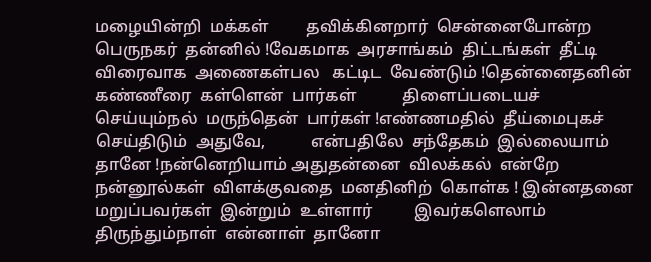மழையின்றி  மக்கள்         தவிக்கினறார்  சென்னைபோன்ற  பெருநகர்  தன்னில் !வேகமாக  அரசாங்கம்  திட்டங்கள்  தீட்டி         விரைவாக  அணைகள்பல   கட்டிட  வேண்டும் !தென்னைதனின்  கண்ணீரை  கள்ளென்  பார்கள்           திளைப்படையச்  செய்யும்நல்  மருந்தென்  பார்கள் !எண்ணமதில்  தீய்மைபுகச்  செய்திடும்  அதுவே,           என்பதிலே  சந்தேகம்  இல்லையாம்  தானே !நன்னெறியாம் அதுதன்னை  விலக்கல்  என்றே           நன்னூல்கள்  விளக்குவதை  மனதினிற்  கொள்க ! இன்னதனை  மறுப்பவர்கள்  இன்றும்  உள்ளார்          இவர்களெலாம்  திருந்தும்நாள்  என்னாள்  தானோ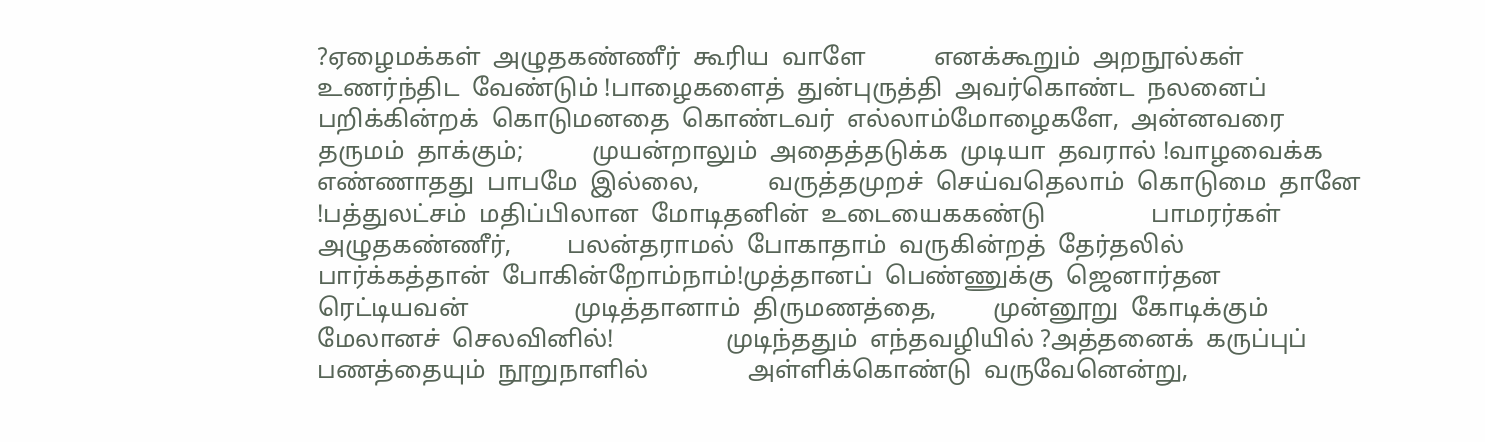?ஏழைமக்கள்  அழுதகண்ணீர்  கூரிய  வாளே           எனக்கூறும்  அறநூல்கள்  உணர்ந்திட  வேண்டும் !பாழைகளைத்  துன்புருத்தி  அவர்கொண்ட  நலனைப்           பறிக்கின்றக்  கொடுமனதை  கொண்டவர்  எல்லாம்மோழைகளே,  அன்னவரை  தருமம்  தாக்கும்;           முயன்றாலும்  அதைத்தடுக்க  முடியா  தவரால் !வாழவைக்க  எண்ணாதது  பாபமே  இல்லை,           வருத்தமுறச்  செய்வதெலாம்  கொடுமை  தானே !பத்துலட்சம்  மதிப்பிலான  மோடிதனின்  உடையைககண்டு                 பாமரர்கள்  அழுதகண்ணீர்,         பலன்தராமல்  போகாதாம்  வருகின்றத்  தேர்தலில்                 பார்க்கத்தான்  போகின்றோம்நாம்!முத்தானப்  பெண்ணுக்கு  ஜெனார்தன  ரெட்டியவன்                 முடித்தானாம்  திருமணத்தை,         முன்னூறு  கோடிக்கும்  மேலானச்  செலவினில்!                  முடிந்ததும்  எந்தவழியில் ?அத்தனைக்  கருப்புப்  பணத்தையும்  நூறுநாளில்                அள்ளிக்கொண்டு  வருவேனென்று,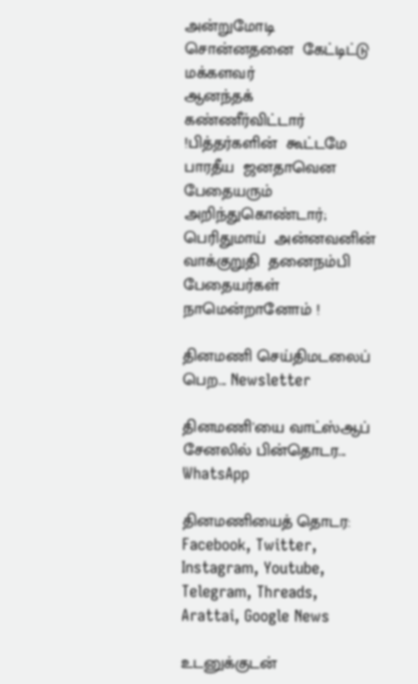அன்றுமோடி  சொன்னதனை  கேட்டிட்டு  மக்களவர்                 ஆனந்தக்  கண்ணீர்விட்டார் !பித்தர்களின்  கூட்டமே  பாரதீய  ஜனதாவென                பேதையரும்  அறிந்துகொண்டார்;         பெரிதுமாய்  அன்னவனின்  வாக்குறுதி  தனைநம்பி                பேதையர்கள்  நாமென்றானோம் !

தினமணி செய்திமடலைப் பெற... Newsletter

தினமணி'யை வாட்ஸ்ஆப் சேனலில் பின்தொடர... WhatsApp

தினமணியைத் தொடர: Facebook, Twitter, Instagram, Youtube, Telegram, Threads, Arattai, Google News

உடனுக்குடன்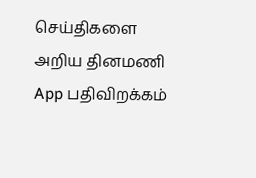செய்திகளை அறிய தினமணி App பதிவிறக்கம்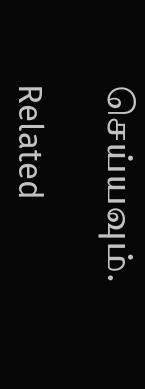செய்யவும்.

Related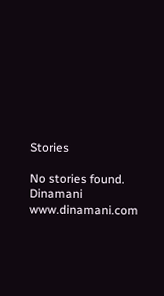Stories

No stories found.
Dinamani
www.dinamani.com